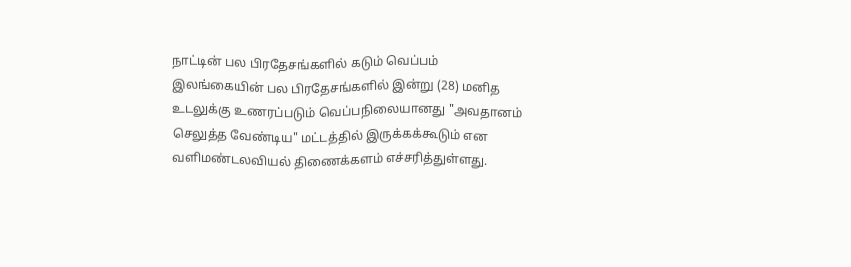நாட்டின் பல பிரதேசங்களில் கடும் வெப்பம்
இலங்கையின் பல பிரதேசங்களில் இன்று (28) மனித உடலுக்கு உணரப்படும் வெப்பநிலையானது "அவதானம் செலுத்த வேண்டிய" மட்டத்தில் இருக்கக்கூடும் என வளிமண்டலவியல் திணைக்களம் எச்சரித்துள்ளது.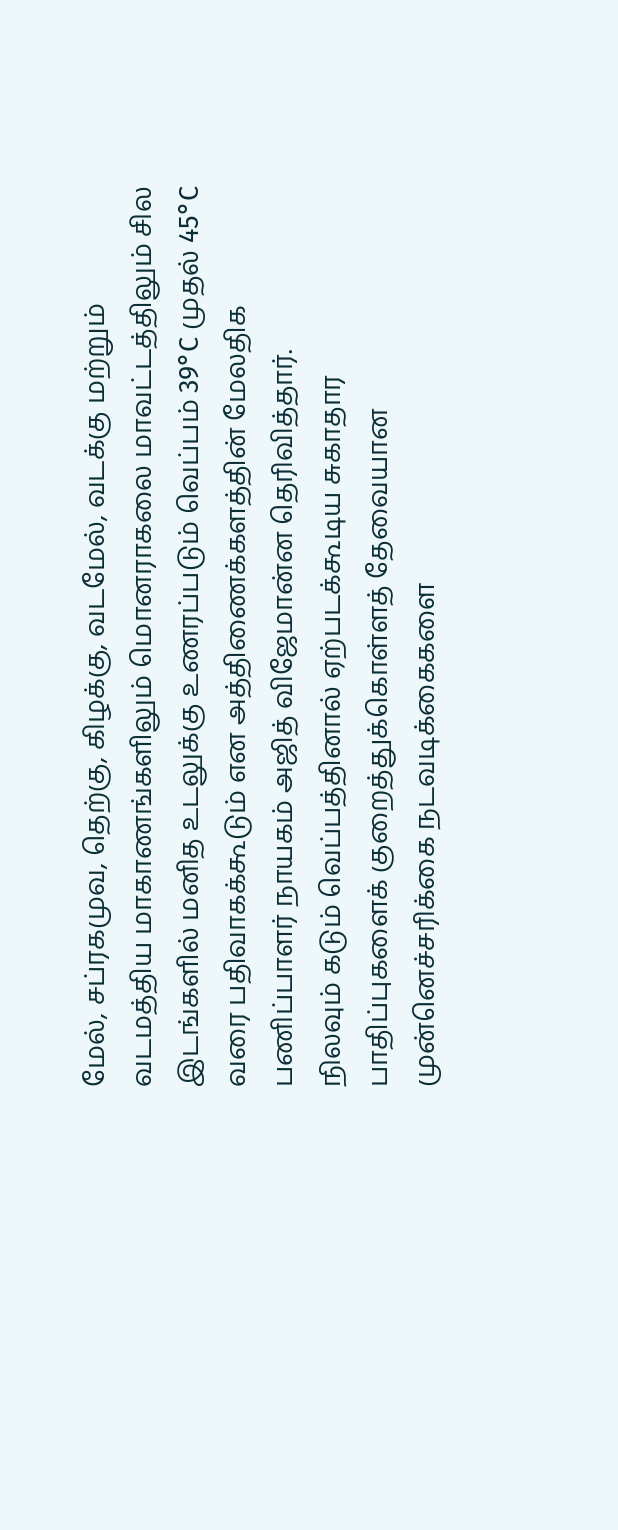மேல், சப்ரகமுவ, தெற்கு, கிழக்கு, வடமேல், வடக்கு மற்றும் வடமத்திய மாகாணங்களிலும் மொனராகலை மாவட்டத்திலும் சில இடங்களில் மனித உடலுக்கு உணரப்படும் வெப்பம் 39°C முதல் 45°C வரை பதிவாகக்கூடும் என அத்திணைக்களத்தின் மேலதிக பணிப்பாளர் நாயகம் அஜித் விஜேமான்ன தெரிவித்தார்.
நிலவும் கடும் வெப்பத்தினால் ஏற்படக்கூடிய சுகாதார பாதிப்புகளைக் குறைத்துக்கொள்ளத் தேவையான முன்னெச்சரிக்கை நடவடிக்கைகளை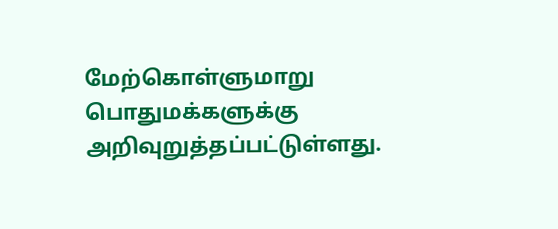மேற்கொள்ளுமாறு பொதுமக்களுக்கு அறிவுறுத்தப்பட்டுள்ளது.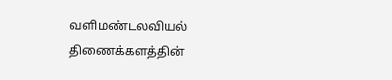வளிமண்டலவியல் திணைக்களத்தின்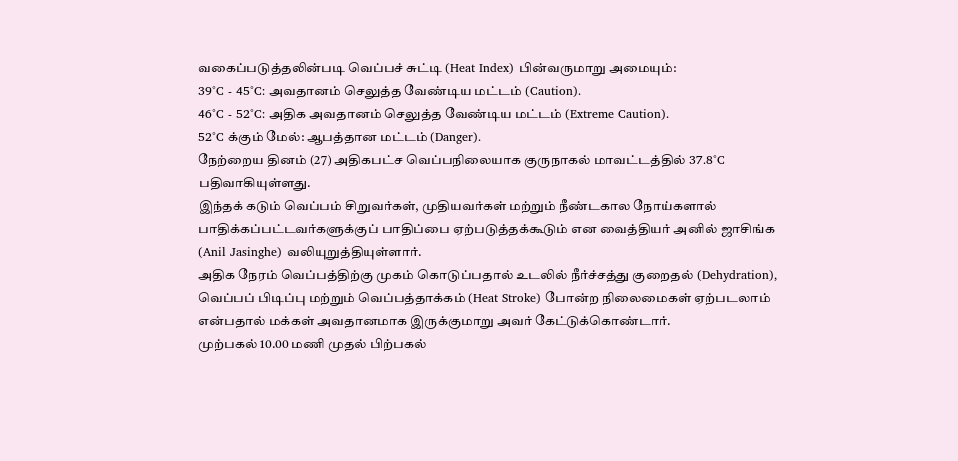வகைப்படுத்தலின்படி வெப்பச் சுட்டி (Heat Index) பின்வருமாறு அமையும்:
39°C - 45°C: அவதானம் செலுத்த வேண்டிய மட்டம் (Caution).
46°C - 52°C: அதிக அவதானம் செலுத்த வேண்டிய மட்டம் (Extreme Caution).
52°C க்கும் மேல்: ஆபத்தான மட்டம் (Danger).
நேற்றைய தினம் (27) அதிகபட்ச வெப்பநிலையாக குருநாகல் மாவட்டத்தில் 37.8°C பதிவாகியுள்ளது.
இந்தக் கடும் வெப்பம் சிறுவர்கள், முதியவர்கள் மற்றும் நீண்டகால நோய்களால் பாதிக்கப்பட்டவர்களுக்குப் பாதிப்பை ஏற்படுத்தக்கூடும் என வைத்தியர் அனில் ஜாசிங்க (Anil Jasinghe) வலியுறுத்தியுள்ளார்.
அதிக நேரம் வெப்பத்திற்கு முகம் கொடுப்பதால் உடலில் நீர்ச்சத்து குறைதல் (Dehydration), வெப்பப் பிடிப்பு மற்றும் வெப்பத்தாக்கம் (Heat Stroke) போன்ற நிலைமைகள் ஏற்படலாம் என்பதால் மக்கள் அவதானமாக இருக்குமாறு அவர் கேட்டுக்கொண்டார்.
முற்பகல் 10.00 மணி முதல் பிற்பகல்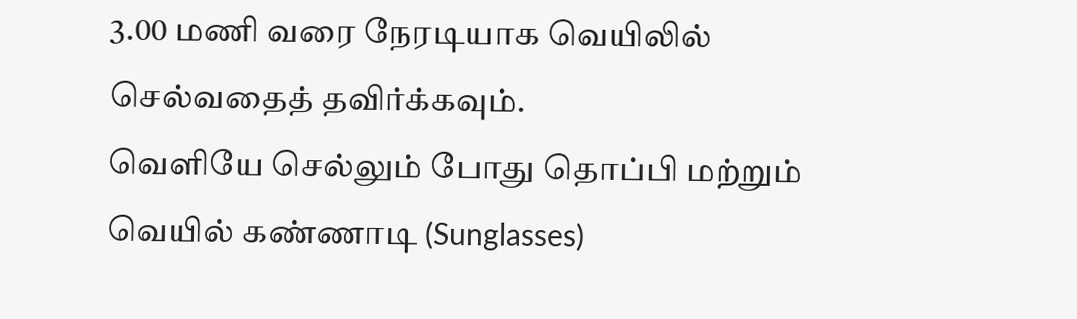3.00 மணி வரை நேரடியாக வெயிலில் செல்வதைத் தவிர்க்கவும்.
வெளியே செல்லும் போது தொப்பி மற்றும் வெயில் கண்ணாடி (Sunglasses)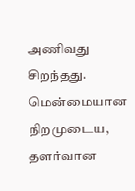அணிவது சிறந்தது.
மென்மையான நிறமுடைய, தளர்வான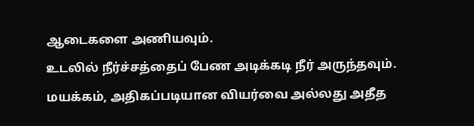ஆடைகளை அணியவும்.
உடலில் நீர்ச்சத்தைப் பேண அடிக்கடி நீர் அருந்தவும்.
மயக்கம், அதிகப்படியான வியர்வை அல்லது அதீத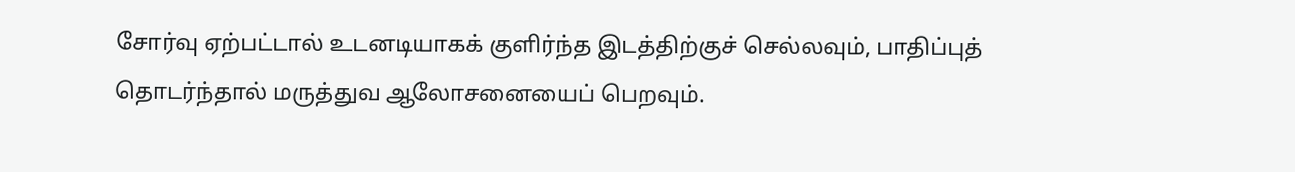சோர்வு ஏற்பட்டால் உடனடியாகக் குளிர்ந்த இடத்திற்குச் செல்லவும், பாதிப்புத் தொடர்ந்தால் மருத்துவ ஆலோசனையைப் பெறவும்.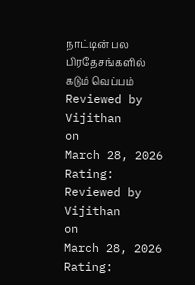நாட்டின் பல பிரதேசங்களில் கடும் வெப்பம்
Reviewed by Vijithan
on
March 28, 2026
Rating:
Reviewed by Vijithan
on
March 28, 2026
Rating: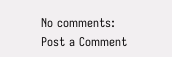No comments:
Post a Comment